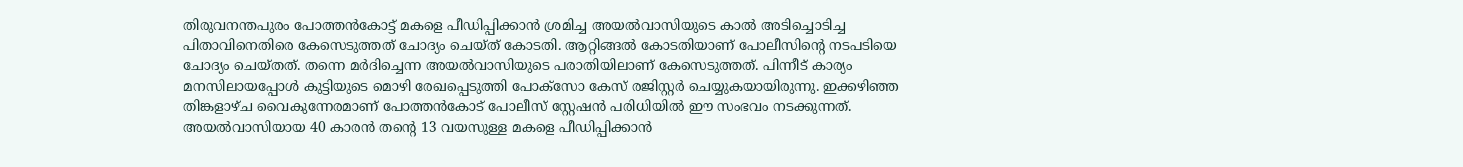തിരുവനന്തപുരം പോത്തൻകോട്ട് മകളെ പീഡിപ്പിക്കാൻ ശ്രമിച്ച അയൽവാസിയുടെ കാൽ അടിച്ചൊടിച്ച പിതാവിനെതിരെ കേസെടുത്തത് ചോദ്യം ചെയ്ത് കോടതി. ആറ്റിങ്ങൽ കോടതിയാണ് പോലീസിന്റെ നടപടിയെ ചോദ്യം ചെയ്തത്. തന്നെ മർദിച്ചെന്ന അയൽവാസിയുടെ പരാതിയിലാണ് കേസെടുത്തത്. പിന്നീട് കാര്യം മനസിലായപ്പോൾ കുട്ടിയുടെ മൊഴി രേഖപ്പെടുത്തി പോക്സോ കേസ് രജിസ്റ്റർ ചെയ്യുകയായിരുന്നു. ഇക്കഴിഞ്ഞ
തിങ്കളാഴ്ച വൈകുന്നേരമാണ് പോത്തൻകോട് പോലീസ് സ്റ്റേഷൻ പരിധിയിൽ ഈ സംഭവം നടക്കുന്നത്. അയൽവാസിയായ 40 കാരൻ തന്റെ 13 വയസുള്ള മകളെ പീഡിപ്പിക്കാൻ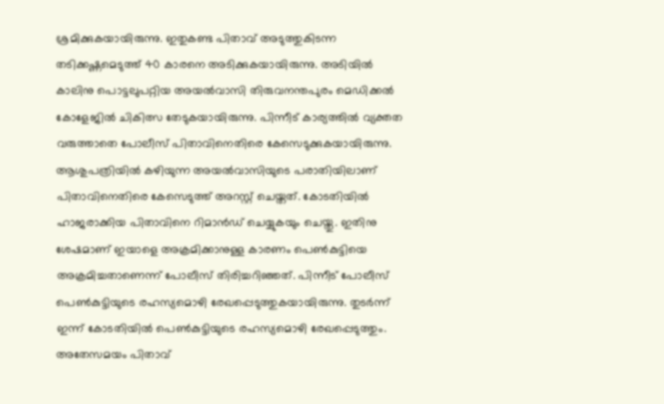ശ്രമിക്കുകയായിരുന്നു. ഇതുകണ്ട പിതാവ് അടുത്തുകിടന്ന തടിക്കഷ്ണമെടുത്ത് 40 കാരനെ അടിക്കുകയായിരുന്നു. അടിയിൽ കാലിനു പൊട്ടലുപറ്റിയ അയൽവാസി തിരുവനന്തപുരം മെഡിക്കൽ കോളേജിൽ ചികിത്സ തേടുകയായിരുന്നു. പിന്നീട് കാര്യത്തിൽ വ്യക്തത വരുത്താതെ പോലീസ് പിതാവിനെതിരെ കേസെടുക്കുകയായിരുന്നു.
ആശുപത്രിയിൽ കഴിയുന്ന അയൽവാസിയുടെ പരാതിയിലാണ് പിതാവിനെതിരെ കേസെടുത്ത് അറസ്റ്റ് ചെയ്തത്. കോടതിയിൽ ഹാജരാക്കിയ പിതാവിനെ റിമാൻഡ് ചെയ്യുകയും ചെയ്തു. ഇതിനു ശേഷമാണ് ഇയാളെ അക്രമിക്കാനുള്ള കാരണം പെൺകുട്ടിയെ അക്രമിച്ചതാണെന്ന് പോലീസ് തിരിച്ചറിഞ്ഞത്. പിന്നീട് പോലീസ് പെൺകുട്ടിയുടെ രഹസ്യമൊഴി രേഖപ്പെടുത്തുകയായിരുന്നു. തുടർന്ന് ഇന്ന് കോടതിയിൽ പെൺകുട്ടിയുടെ രഹസ്യമൊഴി രേഖപ്പെടുത്തും. അതേസമയം പിതാവ്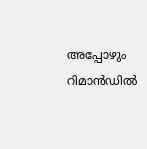അപ്പോഴും റിമാൻഡിൽ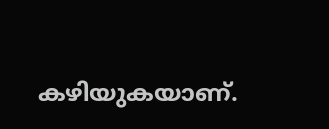കഴിയുകയാണ്.